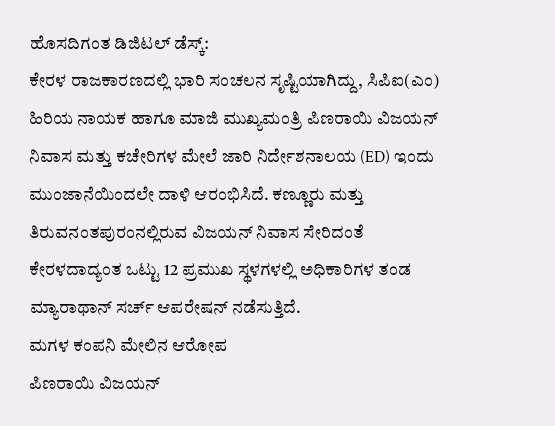ಹೊಸದಿಗಂತ ಡಿಜಿಟಲ್ ಡೆಸ್ಕ್:
ಕೇರಳ ರಾಜಕಾರಣದಲ್ಲಿ ಭಾರಿ ಸಂಚಲನ ಸೃಷ್ಟಿಯಾಗಿದ್ದು, ಸಿಪಿಐ(ಎಂ) ಹಿರಿಯ ನಾಯಕ ಹಾಗೂ ಮಾಜಿ ಮುಖ್ಯಮಂತ್ರಿ ಪಿಣರಾಯಿ ವಿಜಯನ್ ನಿವಾಸ ಮತ್ತು ಕಚೇರಿಗಳ ಮೇಲೆ ಜಾರಿ ನಿರ್ದೇಶನಾಲಯ (ED) ಇಂದು ಮುಂಜಾನೆಯಿಂದಲೇ ದಾಳಿ ಆರಂಭಿಸಿದೆ. ಕಣ್ಣೂರು ಮತ್ತು ತಿರುವನಂತಪುರಂನಲ್ಲಿರುವ ವಿಜಯನ್ ನಿವಾಸ ಸೇರಿದಂತೆ ಕೇರಳದಾದ್ಯಂತ ಒಟ್ಟು 12 ಪ್ರಮುಖ ಸ್ಥಳಗಳಲ್ಲಿ ಅಧಿಕಾರಿಗಳ ತಂಡ ಮ್ಯಾರಾಥಾನ್ ಸರ್ಚ್ ಆಪರೇಷನ್ ನಡೆಸುತ್ತಿದೆ.
ಮಗಳ ಕಂಪನಿ ಮೇಲಿನ ಆರೋಪ
ಪಿಣರಾಯಿ ವಿಜಯನ್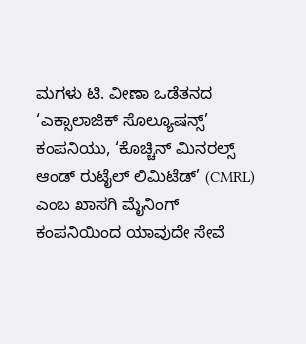ಮಗಳು ಟಿ. ವೀಣಾ ಒಡೆತನದ ‘ಎಕ್ಸಾಲಾಜಿಕ್ ಸೊಲ್ಯೂಷನ್ಸ್’ ಕಂಪನಿಯು, ‘ಕೊಚ್ಚಿನ್ ಮಿನರಲ್ಸ್ ಆಂಡ್ ರುಟೈಲ್ ಲಿಮಿಟೆಡ್’ (CMRL) ಎಂಬ ಖಾಸಗಿ ಮೈನಿಂಗ್ ಕಂಪನಿಯಿಂದ ಯಾವುದೇ ಸೇವೆ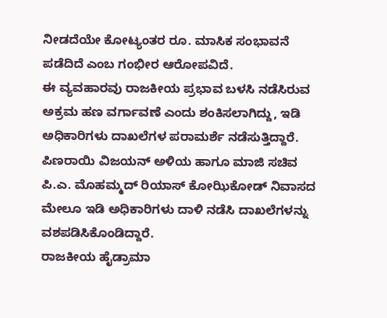ನೀಡದೆಯೇ ಕೋಟ್ಯಂತರ ರೂ. ಮಾಸಿಕ ಸಂಭಾವನೆ ಪಡೆದಿದೆ ಎಂಬ ಗಂಭೀರ ಆರೋಪವಿದೆ.
ಈ ವ್ಯವಹಾರವು ರಾಜಕೀಯ ಪ್ರಭಾವ ಬಳಸಿ ನಡೆಸಿರುವ ಅಕ್ರಮ ಹಣ ವರ್ಗಾವಣೆ ಎಂದು ಶಂಕಿಸಲಾಗಿದ್ದು, ಇಡಿ ಅಧಿಕಾರಿಗಳು ದಾಖಲೆಗಳ ಪರಾಮರ್ಶೆ ನಡೆಸುತ್ತಿದ್ದಾರೆ. ಪಿಣರಾಯಿ ವಿಜಯನ್ ಅಳಿಯ ಹಾಗೂ ಮಾಜಿ ಸಚಿವ ಪಿ.ಎ. ಮೊಹಮ್ಮದ್ ರಿಯಾಸ್ ಕೋಝಿಕೋಡ್ ನಿವಾಸದ ಮೇಲೂ ಇಡಿ ಅಧಿಕಾರಿಗಳು ದಾಳಿ ನಡೆಸಿ ದಾಖಲೆಗಳನ್ನು ವಶಪಡಿಸಿಕೊಂಡಿದ್ದಾರೆ.
ರಾಜಕೀಯ ಹೈಡ್ರಾಮಾ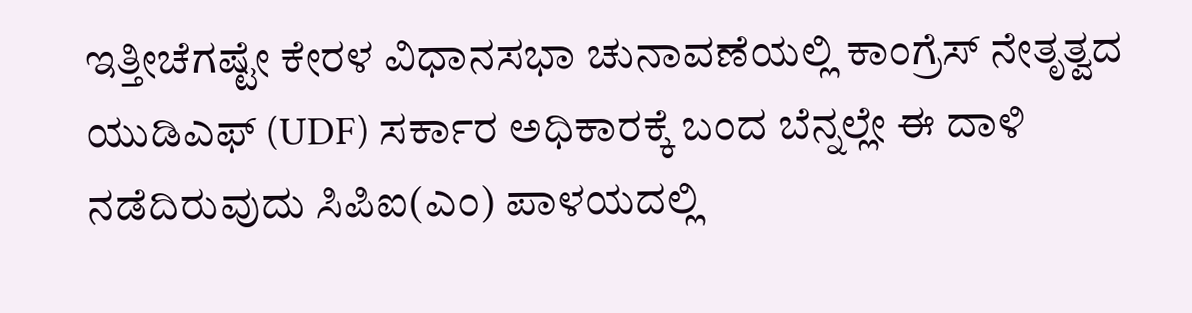ಇತ್ತೀಚೆಗಷ್ಟೇ ಕೇರಳ ವಿಧಾನಸಭಾ ಚುನಾವಣೆಯಲ್ಲಿ ಕಾಂಗ್ರೆಸ್ ನೇತೃತ್ವದ ಯುಡಿಎಫ್ (UDF) ಸರ್ಕಾರ ಅಧಿಕಾರಕ್ಕೆ ಬಂದ ಬೆನ್ನಲ್ಲೇ ಈ ದಾಳಿ ನಡೆದಿರುವುದು ಸಿಪಿಐ(ಎಂ) ಪಾಳಯದಲ್ಲಿ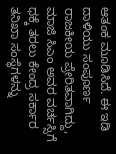ಆತಂಕ ಮೂಡಿಸಿದೆ. ಈ ಇಡಿ ದಾಳಿಯು ಸಂಪೂರ್ಣ ರಾಜಕೀಯ ಪ್ರೇರಿತವಾಗಿದ್ದು, ಮಾಜಿ ಸಿಎಂ ಅವರ ವರ್ಚಸ್ಸಿಗೆ ಧಕ್ಕೆ ತರಲು ಕೇಂದ್ರ ಸರ್ಕಾರ ತನಿಖಾ ಸಂಸ್ಥೆಗಳನ್ನು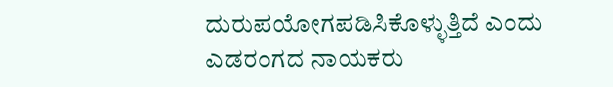ದುರುಪಯೋಗಪಡಿಸಿಕೊಳ್ಳುತ್ತಿದೆ ಎಂದು ಎಡರಂಗದ ನಾಯಕರು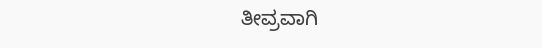ತೀವ್ರವಾಗಿ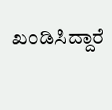ಖಂಡಿಸಿದ್ದಾರೆ